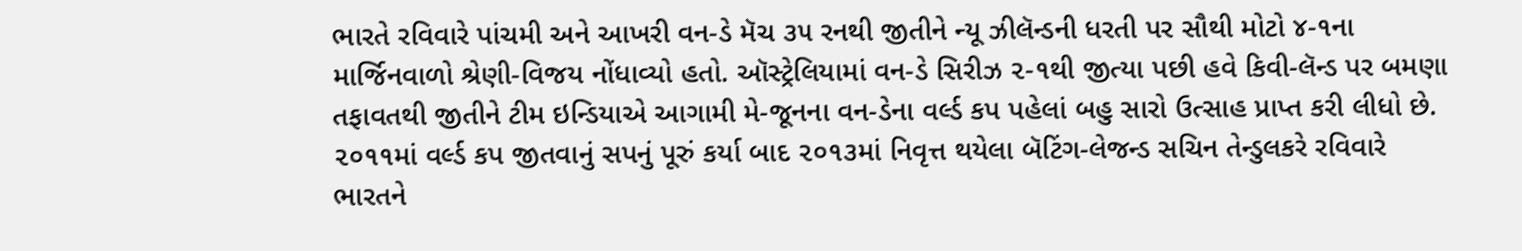ભારતે રવિવારે પાંચમી અને આખરી વન-ડે મૅચ ૩૫ રનથી જીતીને ન્યૂ ઝીલૅન્ડની ધરતી પર સૌથી મોટો ૪-૧ના માર્જિનવાળો શ્રેણી-વિજય નોંધાવ્યો હતો. ઑસ્ટ્રેલિયામાં વન-ડે સિરીઝ ૨-૧થી જીત્યા પછી હવે કિવી-લૅન્ડ પર બમણા તફાવતથી જીતીને ટીમ ઇન્ડિયાએ આગામી મે-જૂનના વન-ડેના વર્લ્ડ કપ પહેલાં બહુ સારો ઉત્સાહ પ્રાપ્ત કરી લીધો છે. ૨૦૧૧માં વર્લ્ડ કપ જીતવાનું સપનું પૂરું કર્યા બાદ ૨૦૧૩માં નિવૃત્ત થયેલા બૅટિંગ-લેજન્ડ સચિન તેન્ડુલકરે રવિવારે ભારતને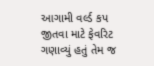આગામી વર્લ્ડ કપ જીતવા માટે ફેવરિટ ગણાવ્યું હતું તેમ જ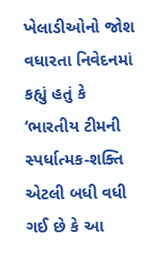ખેલાડીઓનો જોશ વધારતા નિવેદનમાં કહ્યું હતું કે ‘ભારતીય ટીમની સ્પર્ધાત્મક-શક્તિ એટલી બધી વધી ગઈ છે કે આ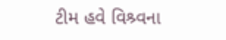ટીમ હવે વિશ્ર્વના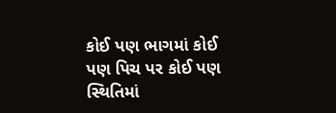કોઈ પણ ભાગમાં કોઈ પણ પિચ પર કોઈ પણ સ્થિતિમાં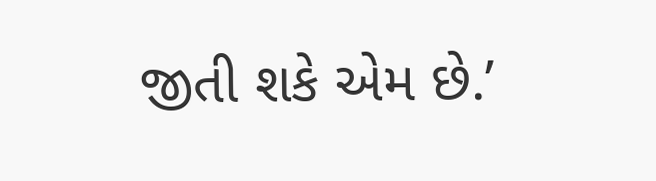જીતી શકે એમ છે.’